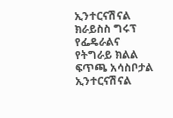ኢንተርናሽናል ክራይስስ ግሩፕ የፌዴራልና የትግራይ ክልል ፍጥጫ አሳስቦታል
ኢንተርናሽናል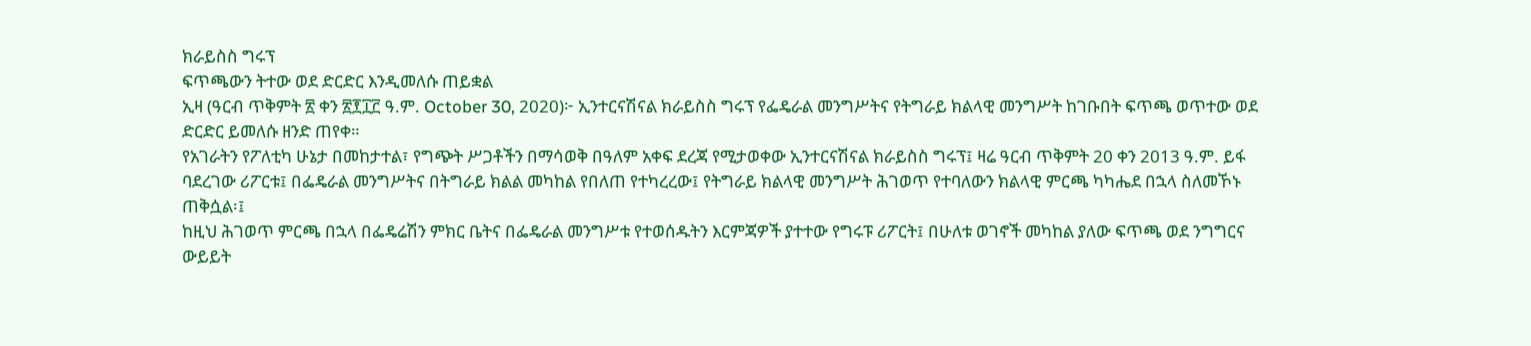ክራይስስ ግሩፕ
ፍጥጫውን ትተው ወደ ድርድር እንዲመለሱ ጠይቋል
ኢዛ (ዓርብ ጥቅምት ፳ ቀን ፳፻፲፫ ዓ.ም. October 30, 2020)፦ ኢንተርናሽናል ክራይስስ ግሩፕ የፌዴራል መንግሥትና የትግራይ ክልላዊ መንግሥት ከገቡበት ፍጥጫ ወጥተው ወደ ድርድር ይመለሱ ዘንድ ጠየቀ።
የአገራትን የፖለቲካ ሁኔታ በመከታተል፣ የግጭት ሥጋቶችን በማሳወቅ በዓለም አቀፍ ደረጃ የሚታወቀው ኢንተርናሽናል ክራይስስ ግሩፕ፤ ዛሬ ዓርብ ጥቅምት 20 ቀን 2013 ዓ.ም. ይፋ ባደረገው ሪፖርቱ፤ በፌዴራል መንግሥትና በትግራይ ክልል መካከል የበለጠ የተካረረው፤ የትግራይ ክልላዊ መንግሥት ሕገወጥ የተባለውን ክልላዊ ምርጫ ካካሔደ በኋላ ስለመኾኑ ጠቅሷል፡፤
ከዚህ ሕገወጥ ምርጫ በኋላ በፌዴሬሽን ምክር ቤትና በፌዴራል መንግሥቱ የተወሰዱትን እርምጃዎች ያተተው የግሩፑ ሪፖርት፤ በሁለቱ ወገኖች መካከል ያለው ፍጥጫ ወደ ንግግርና ውይይት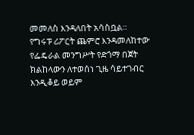መመለስ እንዳለበት አሳስቧል።
የግሩፑ ሪፖርት ጨምሮ እንዳመለከተው የፌዴራል መንግሥት የድጎማ በጀት ክልከላውን ለተወሰነ ጊዜ ሳይተገብር እንዲቆይ ወይም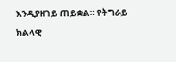እንዲያዘገይ ጠይቋል። የትግራይ ክልላዊ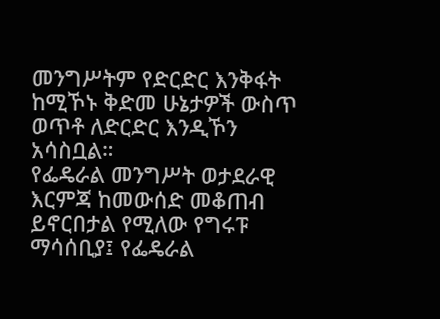መንግሥትም የድርድር እንቅፋት ከሚኾኑ ቅድመ ሁኔታዎች ውስጥ ወጥቶ ለድርድር እንዲኾን አሳስቧል።
የፌዴራል መንግሥት ወታደራዊ እርምጃ ከመውሰድ መቆጠብ ይኖርበታል የሚለው የግሩፑ ማሳሰቢያ፤ የፌዴራል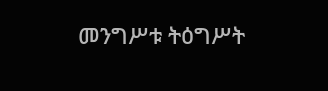መንግሥቱ ትዕግሥት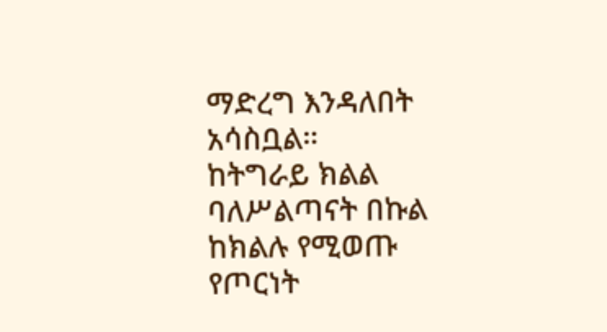ማድረግ እንዳለበት አሳስቧል።
ከትግራይ ክልል ባለሥልጣናት በኩል ከክልሉ የሚወጡ የጦርነት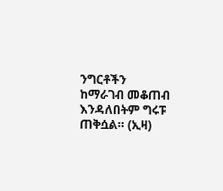ንግርቶችን ከማራገብ መቆጠብ እንዳለበትም ግሩፑ ጠቅሷል። (ኢዛ)